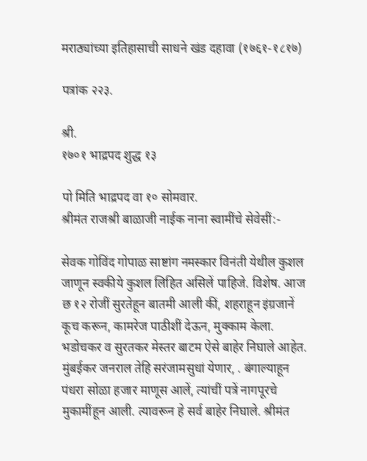मराठ्यांच्या इतिहासाची साधने खंड दहावा (१७६१-१८१७)

पत्रांक २२३.

श्री.
१७०१ भाद्रपद शुद्ध १३

पो मिति भाद्रपद वा १० सोमवार.
श्रीमंत राजश्री बाळाजी नाईक नाना स्वामींचे सेवेसीं:-

सेवक गोविंद गोपाळ साष्टांग नमस्कार विनंती येथील कुशल जाणून स्वकीये कुशल लिहित असिलें पाहिजे. विशेष. आज छ १२ रोजीं सुरतेहून बातमी आली कीं, शहराहून इंग्रजानें कूच करून, कामरेज पाठीशीं देऊन, मुक्काम केला. भडोचकर व सुरतकर मेस्तर बाटम ऐसे बाहेर निघाले आहेत. मुंबईकर जनराल तेहि सरंजामसुधां येणार, . बंगाल्याहून पंधरा सोळा हजार माणूस आलें, त्यांचीं पत्रें नागपूरचे मुकामींहून आली. त्यावरून हे सर्व बाहेर निघाले. श्रीमंत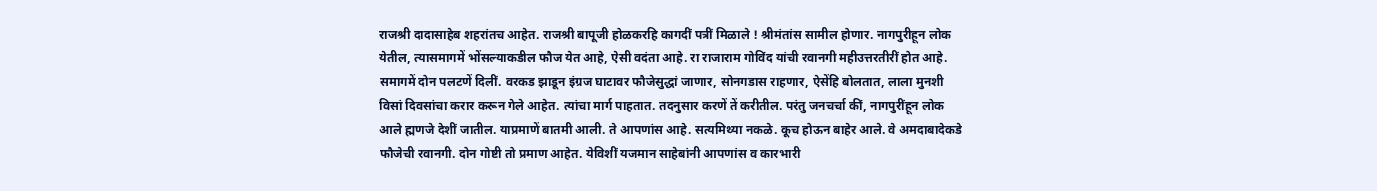राजश्री दादासाहेब शहरांतच आहेत. राजश्री बापूजी होळकरहि कागदीं पत्रीं मिळाले ! श्रीमंतांस सामील होणार. नागपुरीहून लोक येतील, त्यासमागमें भोंसल्याकडील फौज येत आहे, ऐसी वदंता आहे. रा राजाराम गोविंद यांची रवानगी महीउत्तरतीरीं होत आहे. समागमें दोन पलटणें दिलीं. वरकड झाडून इंग्रज घाटावर फौजेसुद्धां जाणार, सोनगडास राहणार, ऐसेंहि बोलतात, लाला मुनशी विसां दिवसांचा करार करून गेले आहेत. त्यांचा मार्ग पाहतात. तदनुसार करणें तें करीतील. परंतु जनचर्चा कीं, नागपुरींहून लोक आले ह्मणजे देशीं जातील. याप्रमाणें बातमी आली. ते आपणांस आहे. सत्यमिथ्या नकळे. कूच होऊन बाहेर आले. वे अमदाबादेकडे फौजेची रवानगी. दोन गोष्टी तो प्रमाण आहेत. येविशीं यजमान साहेबांनी आपणांस व कारभारी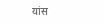यांस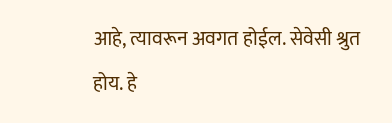आहे, त्यावरून अवगत होईल. सेवेसी श्रुत होय. हे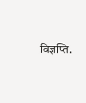विज्ञप्ति.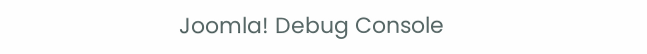Joomla! Debug Console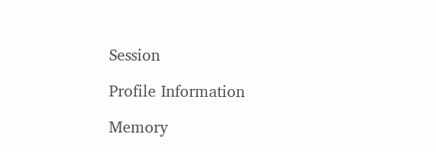Session

Profile Information

Memory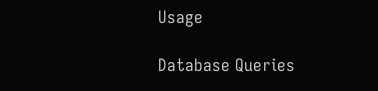Usage

Database Queries